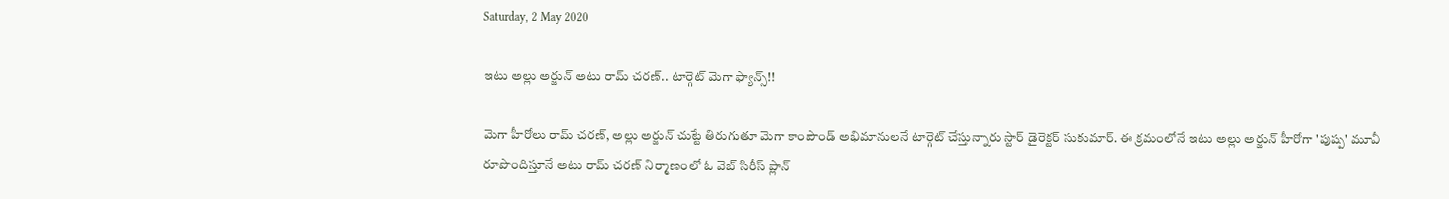Saturday, 2 May 2020

ఇటు అల్లు అర్జున్ అటు రామ్ చరణ్.. టార్గెట్ మెగా ఫ్యాన్స్!!

మెగా హీరోలు రామ్ చరణ్, అల్లు అర్జున్ చుట్టే తిరుగుతూ మెగా కాంపౌండ్‌ అభిమానులనే టార్గెట్ చేస్తున్నారు స్టార్ డైరెక్టర్ సుకుమార్. ఈ క్రమంలోనే ఇటు అల్లు అర్జున్ హీరోగా 'పుష్ప' మూవీ రూపొందిస్తూనే అటు రామ్ చరణ్ నిర్మాణంలో ఓ వెబ్ సిరీస్ ప్లాన్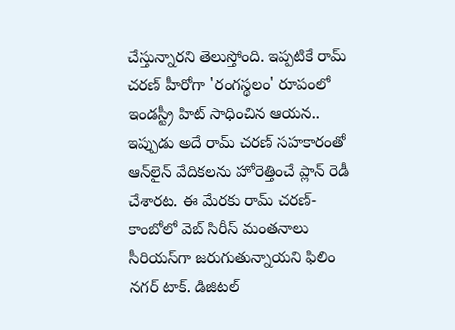చేస్తున్నారని తెలుస్తోంది. ఇప్పటికే రామ్ చరణ్ హీరోగా 'రంగస్థలం' రూపంలో ఇండస్ట్రీ హిట్ సాధించిన ఆయన.. ఇప్పుడు అదే రామ్ చరణ్ సహకారంతో ఆన్‌లైన్ వేదికలను హోరెత్తించే ప్లాన్ రెడీ చేశారట. ఈ మేరకు రామ్ చరణ్- కాంబోలో వెబ్ సిరీస్ మంతనాలు సీరియస్‌గా జరుగుతున్నాయని ఫిలిం నగర్ టాక్. డిజిటల్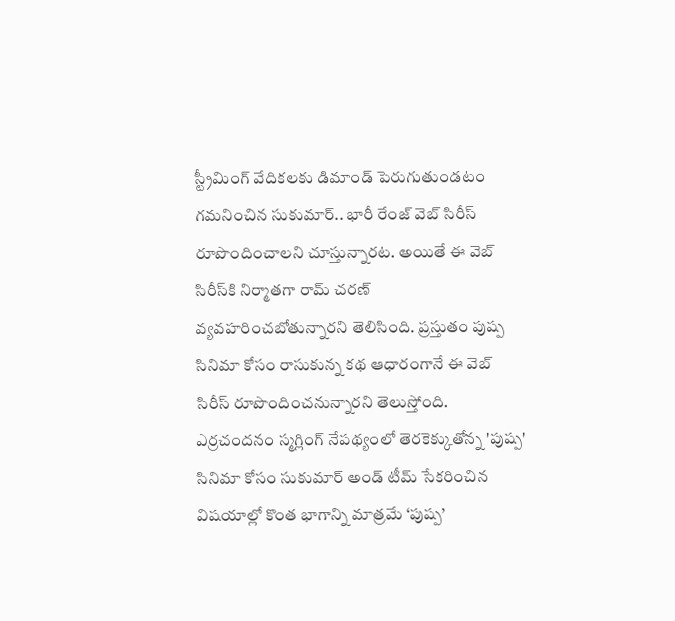స్ట్రీమింగ్ వేదికలకు డిమాండ్ పెరుగుతుండటం గమనించిన సుకుమార్.. భారీ రేంజ్ వెబ్ సిరీస్ రూపొందించాలని చూస్తున్నారట. అయితే ఈ వెబ్ సిరీస్‌కి నిర్మాతగా రామ్ చరణ్ వ్యవహరించబోతున్నారని తెలిసింది. ప్రస్తుతం పుష్ప సినిమా కోసం రాసుకున్న కథ ఆధారంగానే ఈ వెబ్ సిరీస్ రూపొందించనున్నారని తెలుస్తోంది. ఎర్ర‌చంద‌నం స్మగ్లింగ్ నేప‌థ్యంలో తెర‌కెక్కుతోన్న 'పుష్ప' సినిమా కోసం సుకుమార్ అండ్ టీమ్ సేక‌రించిన‌ విషయాల్లో కొంత భాగాన్ని మాత్ర‌మే ‘పుష్ప’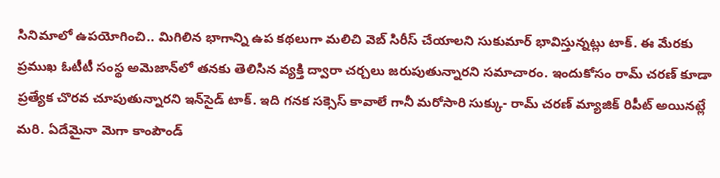సినిమాలో ఉపయోగించి.. మిగిలిన భాగాన్ని ఉప క‌థ‌లుగా మ‌లిచి వెబ్ సిరీస్ చేయాల‌ని సుకుమార్ భావిస్తున్నట్లు టాక్‌. ఈ మేరకు ప్ర‌ముఖ ఓటీటీ సంస్థ అమెజాన్‌లో త‌న‌కు తెలిసిన వ్య‌క్తి ద్వారా చ‌ర్చ‌లు జరుపుతున్నారని సమాచారం. ఇందుకోసం రామ్ చ‌ర‌ణ్ కూడా ప్రత్యేక చొర‌వ చూపుతున్నార‌ని ఇన్‌సైడ్ టాక్. ఇది గనక సక్సెస్ కావాలే గానీ మరోసారి సుక్కు- రామ్ చరణ్ మ్యాజిక్ రిపీట్ అయినట్లే మరి. ఏదేమైనా మెగా కాంపౌండ్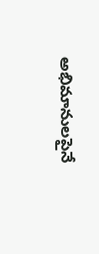అభిమానులపైనే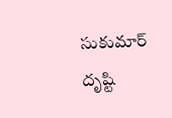సుకుమార్ దృష్టి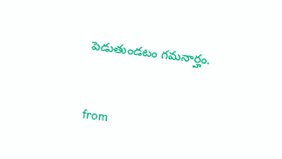పెడుతుండటం గమనార్హం.


from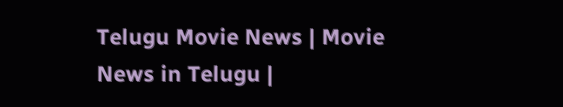Telugu Movie News | Movie News in Telugu |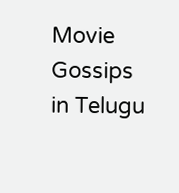Movie Gossips in Telugu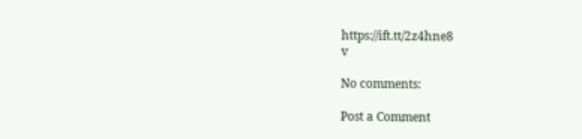https://ift.tt/2z4hne8
v

No comments:

Post a Comment